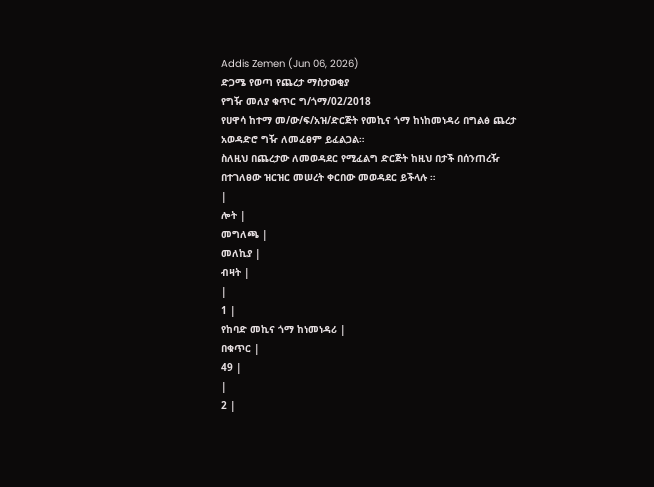Addis Zemen (Jun 06, 2026)
ድጋሜ የወጣ የጨረታ ማስታወቂያ
የግዥ መለያ ቁጥር ግ/ጎማ/02/2018
የሀዋሳ ከተማ መ/ው/ፍ/አዝ/ድርጅት የመኪና ጎማ ከነከመነዳሪ በግልፅ ጨረታ አወዳድሮ ግዥ ለመፈፀም ይፈልጋል።
ስለዚህ በጨረታው ለመወዳደር የሚፈልግ ድርጅት ከዚህ በታች በሰንጠረዥ በተገለፀው ዝርዝር መሠረት ቀርበው መወዳደር ይችላሉ ።
|
ሎት |
መግለጫ |
መለኪያ |
ብዛት |
|
1 |
የከባድ መኪና ጎማ ከነመነዳሪ |
በቁጥር |
49 |
|
2 |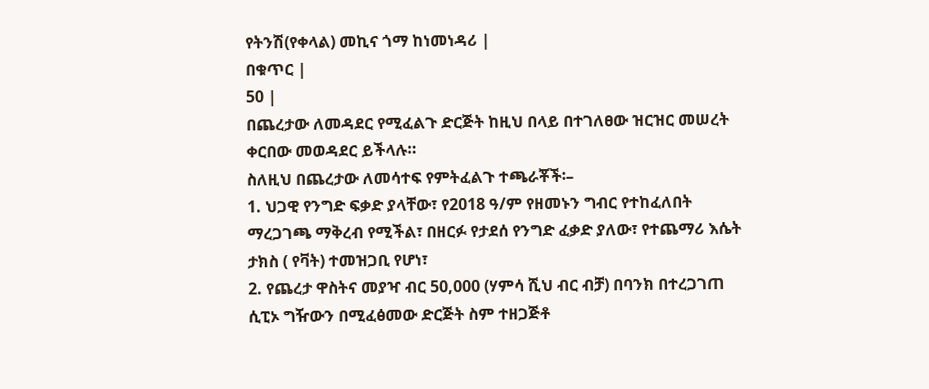የትንሽ(የቀላል) መኪና ጎማ ከነመነዳሪ |
በቁጥር |
50 |
በጨረታው ለመዳደር የሚፈልጉ ድርጅት ከዚህ በላይ በተገለፀው ዝርዝር መሠረት ቀርበው መወዳደር ይችላሉ።
ስለዚህ በጨረታው ለመሳተፍ የምትፈልጉ ተጫራቾች፡–
1. ህጋዊ የንግድ ፍቃድ ያላቸው፣ የ2018 ዓ/ም የዘመኑን ግብር የተከፈለበት ማረጋገጫ ማቅረብ የሚችል፣ በዘርፉ የታደሰ የንግድ ፈቃድ ያለው፣ የተጨማሪ እሴት ታክስ ( የቫት) ተመዝጋቢ የሆነ፣
2. የጨረታ ዋስትና መያዣ ብር 50,000 (ሃምሳ ሺህ ብር ብቻ) በባንክ በተረጋገጠ ሲፒኦ ግዥውን በሚፈፅመው ድርጅት ስም ተዘጋጅቶ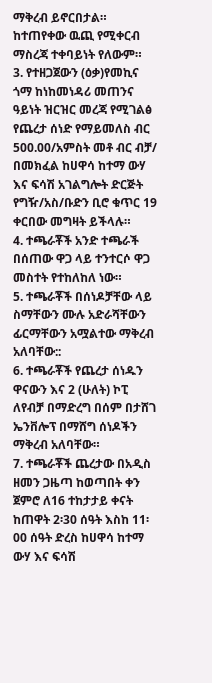ማቅረብ ይኖርበታል። ከተጠየቀው ዉጪ የሚቀርብ ማስረጃ ተቀባይነት የለውም።
3. የተዘጋጀውን (ዕቃ)የመኪና ጎማ ከነከመነዳሪ መጠንና ዓይነት ዝርዝር መረጃ የሚገልፅ የጨረታ ሰነድ የማይመለስ ብር 500.00/አምስት መቶ ብር ብቻ/ በመክፈል ከሀዋሳ ከተማ ውሃ እና ፍሳሽ አገልግሎት ድርጅት የግዥ/አስ/ቡድን ቢሮ ቁጥር 19 ቀርበው መግዛት ይችላሉ።
4. ተጫራቾች አንድ ተጫራች በሰጠው ዋጋ ላይ ተንተርሶ ዋጋ መስተት የተከለከለ ነው።
5. ተጫራቾች በሰነዶቻቸው ላይ ስማቸውን ሙሉ አድራሻቸውን ፊርማቸውን አሟልተው ማቅረብ አለባቸው::
6. ተጫራቾች የጨረታ ሰነዱን ዋናውን እና 2 (ሁለት) ኮፒ ለየብቻ በማድረግ በሰም በታሸገ ኤንቨሎፕ በማሸግ ሰነዶችን ማቅረብ አለባቸው።
7. ተጫራቾች ጨረታው በአዲስ ዘመን ጋዜጣ ከወጣበት ቀን ጀምሮ ለ16 ተከታታይ ቀናት ከጠዋት 2፡30 ሰዓት እስከ 11፡00 ሰዓት ድረስ ከሀዋሳ ከተማ ውሃ እና ፍሳሽ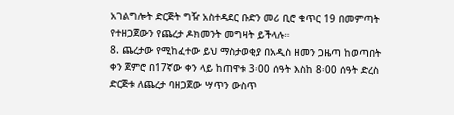አገልግሎት ድርጅት ግዥ አስተዳደር ቡድን መሪ ቢሮ ቁጥር 19 በመምጣት የተዘጋጀውን የጨረታ ዶክመንት መግዛት ይችላሉ።
8. ጨረታው የሚከፈተው ይህ ማስታወቂያ በአዲስ ዘመን ጋዜጣ ከወጣበት ቀን ጀምሮ በ17ኛው ቀን ላይ ከጠዋቱ 3፡00 ሰዓት እስከ 8፡00 ሰዓት ድረስ ድርጅቱ ለጨረታ ባዘጋጀው ሣጥን ውስጥ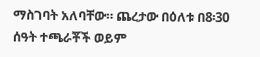ማስገባት አለባቸው። ጨረታው በዕለቱ በ8፡30 ሰዓት ተጫራቾች ወይም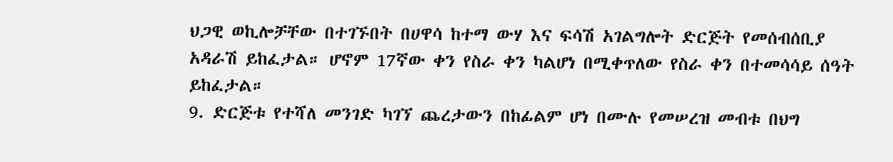ህጋዊ ወኪሎቻቸው በተገኙበት በሀዋሳ ከተማ ውሃ እና ፍሳሽ አገልግሎት ድርጅት የመሰብሰቢያ አዳራሽ ይከፈታል። ሆኖም 17ኛው ቀን የስራ ቀን ካልሆነ በሚቀጥለው የስራ ቀን በተመሳሳይ ሰዓት ይከፈታል።
9. ድርጅቱ የተሻለ መንገድ ካገኘ ጨረታውን በከፊልም ሆነ በሙሉ የመሠረዝ መብቱ በህግ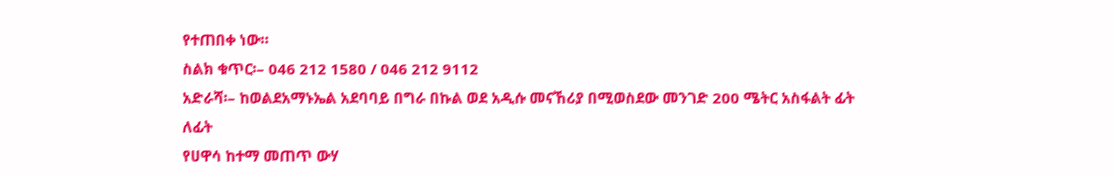የተጠበቀ ነው።
ስልክ ቁጥር፡– 046 212 1580 / 046 212 9112
አድራሻ፡– ከወልደአማኑኤል አደባባይ በግራ በኩል ወደ አዲሱ መናኸሪያ በሚወስደው መንገድ 200 ሜትር አስፋልት ፊት ለፊት
የሀዋሳ ከተማ መጠጥ ውሃ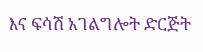እና ፍሳሽ አገልግሎት ድርጅት